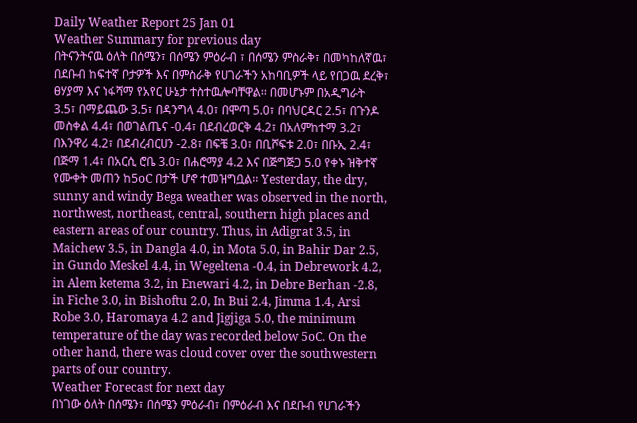Daily Weather Report 25 Jan 01
Weather Summary for previous day
በትናንትናዉ ዕለት በሰሜን፣ በሰሜን ምዕራብ ፣ በሰሜን ምስራቅ፣ በመካከለኛዉ፣ በደቡብ ከፍተኛ ቦታዎች እና በምስራቅ የሀገራችን አከባቢዎች ላይ የበጋዉ ደረቅ፣ ፀሃያማ እና ነፋሻማ የአየር ሁኔታ ተስተዉሎባቸዋል፡፡ በመሆኑም በአዲግራት 3.5፣ በማይጨው 3.5፣ በዳንግላ 4.0፣ በሞጣ 5.0፣ በባህርዳር 2.5፣ በጉንዶ መስቀል 4.4፣ በወገልጤና -0.4፣ በደብረወርቅ 4.2፣ በአለምከተማ 3.2፣ በእንዋሪ 4.2፣ በደብረብርሀን -2.8፣ በፍቼ 3.0፣ በቢሾፍቱ 2.0፣ በቡኢ 2.4፣ በጅማ 1.4፣ በአርሲ ሮቤ 3.0፣ በሐሮማያ 4.2 እና በጅግጅጋ 5.0 የቀኑ ዝቅተኛ የሙቀት መጠን ከ5oC በታች ሆኖ ተመዝግቧል፡፡ Yesterday, the dry, sunny and windy Bega weather was observed in the north, northwest, northeast, central, southern high places and eastern areas of our country. Thus, in Adigrat 3.5, in Maichew 3.5, in Dangla 4.0, in Mota 5.0, in Bahir Dar 2.5, in Gundo Meskel 4.4, in Wegeltena -0.4, in Debrework 4.2, in Alem ketema 3.2, in Enewari 4.2, in Debre Berhan -2.8, in Fiche 3.0, in Bishoftu 2.0, In Bui 2.4, Jimma 1.4, Arsi Robe 3.0, Haromaya 4.2 and Jigjiga 5.0, the minimum temperature of the day was recorded below 5oC. On the other hand, there was cloud cover over the southwestern parts of our country.
Weather Forecast for next day
በነገው ዕለት በሰሜን፣ በሰሜን ምዕራብ፣ በምዕራብ እና በደቡብ የሀገራችን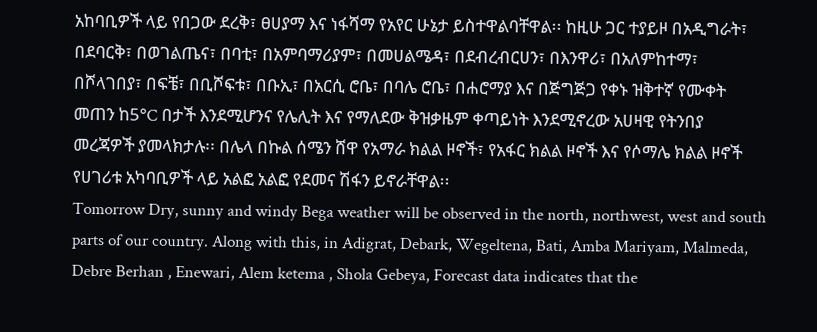አከባቢዎች ላይ የበጋው ደረቅ፣ ፀሀያማ እና ነፋሻማ የአየር ሁኔታ ይስተዋልባቸዋል፡፡ ከዚሁ ጋር ተያይዞ በአዲግራት፣ በደባርቅ፣ በወገልጤና፣ በባቲ፣ በአምባማሪያም፣ በመሀልሜዳ፣ በደብረብርሀን፣ በእንዋሪ፣ በአለምከተማ፣ በሾላገበያ፣ በፍቼ፣ በቢሾፍቱ፣ በቡኢ፣ በአርሲ ሮቤ፣ በባሌ ሮቤ፣ በሐሮማያ እና በጅግጅጋ የቀኑ ዝቅተኛ የሙቀት መጠን ከ5°C በታች እንደሚሆንና የሌሊት እና የማለደው ቅዝቃዜም ቀጣይነት እንደሚኖረው አሀዛዊ የትንበያ መረጃዎች ያመላክታሉ፡፡ በሌላ በኩል ሰሜን ሸዋ የአማራ ክልል ዞኖች፣ የአፋር ክልል ዞኖች እና የሶማሌ ክልል ዞኖች የሀገሪቱ አካባቢዎች ላይ አልፎ አልፎ የደመና ሽፋን ይኖራቸዋል፡፡
Tomorrow Dry, sunny and windy Bega weather will be observed in the north, northwest, west and south parts of our country. Along with this, in Adigrat, Debark, Wegeltena, Bati, Amba Mariyam, Malmeda, Debre Berhan , Enewari, Alem ketema , Shola Gebeya, Forecast data indicates that the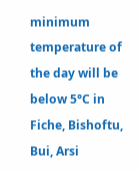minimum temperature of the day will be below 5°C in Fiche, Bishoftu, Bui, Arsi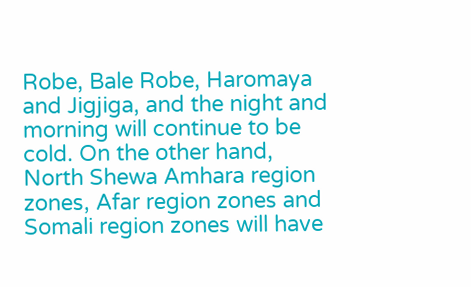Robe, Bale Robe, Haromaya and Jigjiga, and the night and morning will continue to be cold. On the other hand, North Shewa Amhara region zones, Afar region zones and Somali region zones will have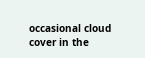occasional cloud cover in the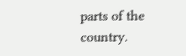parts of the country.